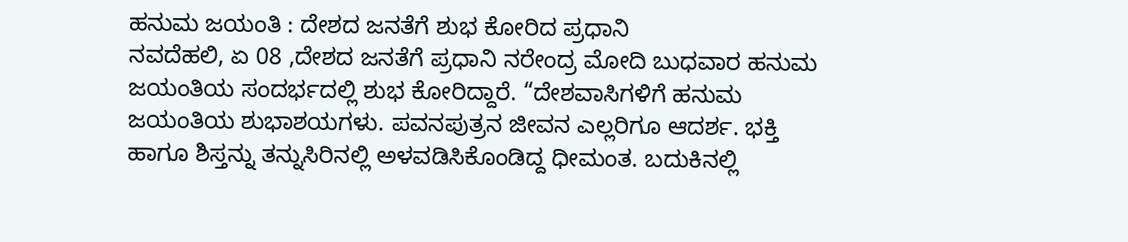ಹನುಮ ಜಯಂತಿ : ದೇಶದ ಜನತೆಗೆ ಶುಭ ಕೋರಿದ ಪ್ರಧಾನಿ
ನವದೆಹಲಿ, ಏ 08 ,ದೇಶದ ಜನತೆಗೆ ಪ್ರಧಾನಿ ನರೇಂದ್ರ ಮೋದಿ ಬುಧವಾರ ಹನುಮ ಜಯಂತಿಯ ಸಂದರ್ಭದಲ್ಲಿ ಶುಭ ಕೋರಿದ್ದಾರೆ. “ದೇಶವಾಸಿಗಳಿಗೆ ಹನುಮ ಜಯಂತಿಯ ಶುಭಾಶಯಗಳು. ಪವನಪುತ್ರನ ಜೀವನ ಎಲ್ಲರಿಗೂ ಆದರ್ಶ. ಭಕ್ತಿ ಹಾಗೂ ಶಿಸ್ತನ್ನು ತನ್ನುಸಿರಿನಲ್ಲಿ ಅಳವಡಿಸಿಕೊಂಡಿದ್ದ ಧೀಮಂತ. ಬದುಕಿನಲ್ಲಿ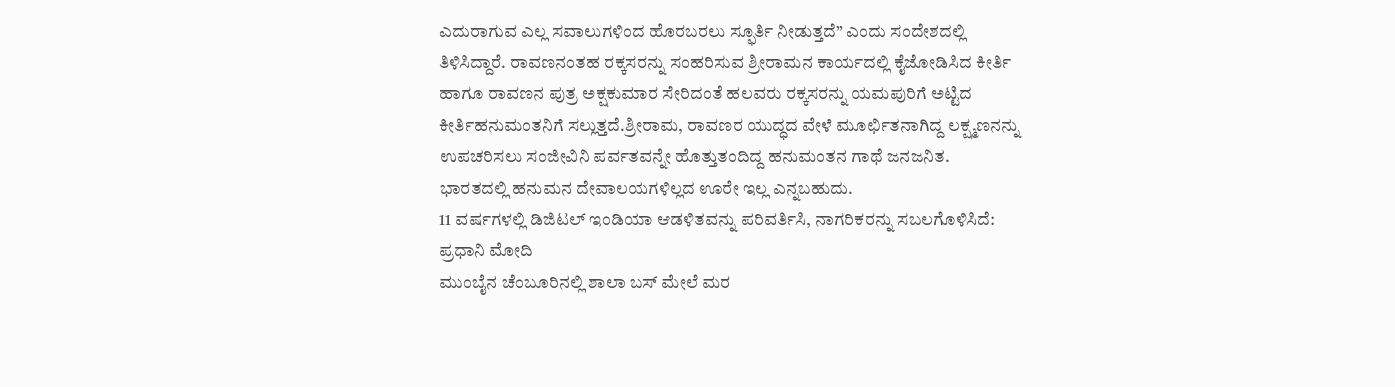ಎದುರಾಗುವ ಎಲ್ಲ ಸವಾಲುಗಳಿಂದ ಹೊರಬರಲು ಸ್ಫೂರ್ತಿ ನೀಡುತ್ತದೆ” ಎಂದು ಸಂದೇಶದಲ್ಲಿ ತಿಳಿಸಿದ್ದಾರೆ. ರಾವಣನಂತಹ ರಕ್ಕಸರನ್ನು ಸಂಹರಿಸುವ ಶ್ರೀರಾಮನ ಕಾರ್ಯದಲ್ಲಿ ಕೈಜೋಡಿಸಿದ ಕೀರ್ತಿ ಹಾಗೂ ರಾವಣನ ಪುತ್ರ ಅಕ್ಷಕುಮಾರ ಸೇರಿದಂತೆ ಹಲವರು ರಕ್ಕಸರನ್ನು ಯಮಪುರಿಗೆ ಅಟ್ಟಿದ ಕೀರ್ತಿಹನುಮಂತನಿಗೆ ಸಲ್ಲುತ್ತದೆ.ಶ್ರೀರಾಮ, ರಾವಣರ ಯುದ್ಧದ ವೇಳೆ ಮೂರ್ಛಿತನಾಗಿದ್ದ ಲಕ್ಷ್ಮಣನನ್ನು ಉಪಚರಿಸಲು ಸಂಜೀವಿನಿ ಪರ್ವತವನ್ನೇ ಹೊತ್ತುತಂದಿದ್ದ ಹನುಮಂತನ ಗಾಥೆ ಜನಜನಿತ. ಭಾರತದಲ್ಲಿ ಹನುಮನ ದೇವಾಲಯಗಳಿಲ್ಲದ ಊರೇ ಇಲ್ಲ ಎನ್ನಬಹುದು.
11 ವರ್ಷಗಳಲ್ಲಿ ಡಿಜಿಟಲ್ ಇಂಡಿಯಾ ಆಡಳಿತವನ್ನು ಪರಿವರ್ತಿಸಿ, ನಾಗರಿಕರನ್ನು ಸಬಲಗೊಳಿಸಿದೆ: ಪ್ರಧಾನಿ ಮೋದಿ
ಮುಂಬೈನ ಚೆಂಬೂರಿನಲ್ಲಿ ಶಾಲಾ ಬಸ್ ಮೇಲೆ ಮರ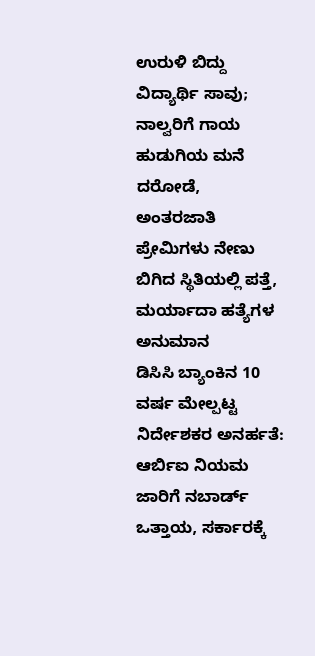ಉರುಳಿ ಬಿದ್ದು ವಿದ್ಯಾರ್ಥಿ ಸಾವು; ನಾಲ್ವರಿಗೆ ಗಾಯ
ಹುಡುಗಿಯ ಮನೆ ದರೋಡೆ, ಅಂತರಜಾತಿ ಪ್ರೇಮಿಗಳು ನೇಣು ಬಿಗಿದ ಸ್ಥಿತಿಯಲ್ಲಿ ಪತ್ತೆ, ಮರ್ಯಾದಾ ಹತ್ಯೆಗಳ ಅನುಮಾನ
ಡಿಸಿಸಿ ಬ್ಯಾಂಕಿನ 10 ವರ್ಷ ಮೇಲ್ಪಟ್ಟ ನಿರ್ದೇಶಕರ ಅನರ್ಹತೆ: ಆರ್ಬಿಐ ನಿಯಮ ಜಾರಿಗೆ ನಬಾರ್ಡ್ ಒತ್ತಾಯ, ಸರ್ಕಾರಕ್ಕೆ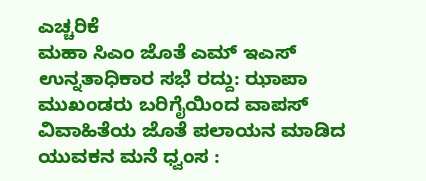ಎಚ್ಚರಿಕೆ
ಮಹಾ ಸಿಎಂ ಜೊತೆ ಎಮ್ ಇಎಸ್ ಉನ್ನತಾಧಿಕಾರ ಸಭೆ ರದ್ದು: ಝಾಪಾ ಮುಖಂಡರು ಬರಿಗೈಯಿಂದ ವಾಪಸ್
ವಿವಾಹಿತೆಯ ಜೊತೆ ಪಲಾಯನ ಮಾಡಿದ ಯುವಕನ ಮನೆ ಧ್ವಂಸ :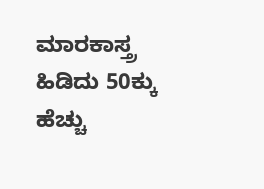ಮಾರಕಾಸ್ತ್ರ ಹಿಡಿದು 50ಕ್ಕು ಹೆಚ್ಚು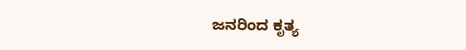ಜನರಿಂದ ಕೃತ್ಯ